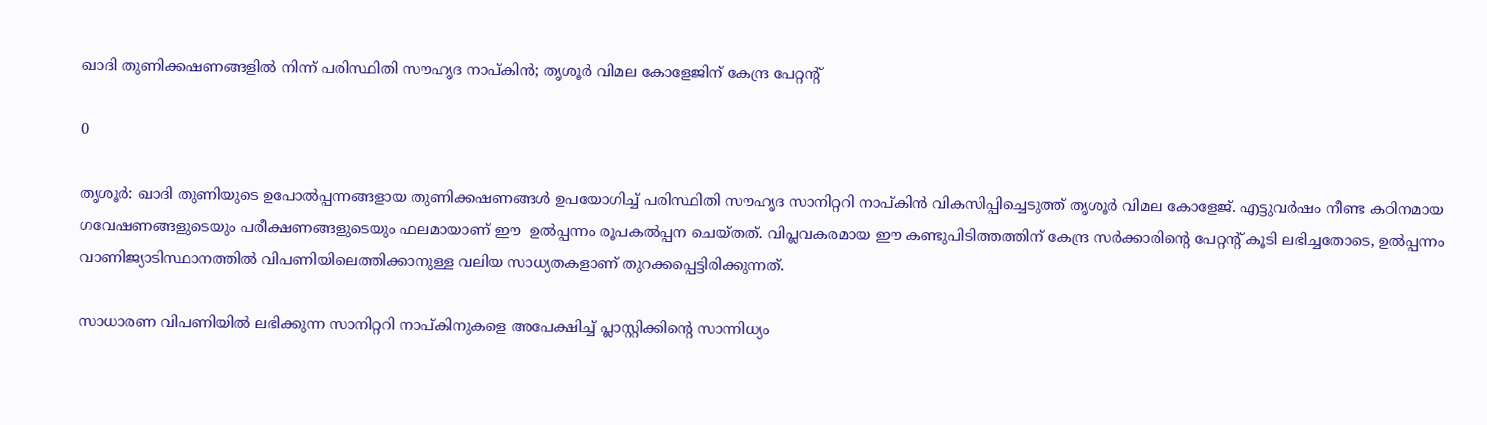ഖാദി തുണിക്കഷണങ്ങളിൽ നിന്ന് പരിസ്ഥിതി സൗഹൃദ നാപ്കിൻ; തൃശൂർ വിമല കോളേജിന് കേന്ദ്ര പേറ്റന്റ്

0

തൃശൂർ: ഖാദി തുണിയുടെ ഉപോൽപ്പന്നങ്ങളായ തുണിക്കഷണങ്ങൾ ഉപയോഗിച്ച് പരിസ്ഥിതി സൗഹൃദ സാനിറ്ററി നാപ്കിൻ വികസിപ്പിച്ചെടുത്ത് തൃശൂർ വിമല കോളേജ്. എട്ടുവർഷം നീണ്ട കഠിനമായ ഗവേഷണങ്ങളുടെയും പരീക്ഷണങ്ങളുടെയും ഫലമായാണ് ഈ  ഉൽപ്പന്നം രൂപകൽപ്പന ചെയ്തത്. വിപ്ലവകരമായ ഈ കണ്ടുപിടിത്തത്തിന് കേന്ദ്ര സർക്കാരിന്റെ പേറ്റന്റ് കൂടി ലഭിച്ചതോടെ, ഉൽപ്പന്നം വാണിജ്യാടിസ്ഥാനത്തിൽ വിപണിയിലെത്തിക്കാനുള്ള വലിയ സാധ്യതകളാണ് തുറക്കപ്പെട്ടിരിക്കുന്നത്.

സാധാരണ വിപണിയിൽ ലഭിക്കുന്ന സാനിറ്ററി നാപ്കിനുകളെ അപേക്ഷിച്ച് പ്ലാസ്റ്റിക്കിന്റെ സാന്നിധ്യം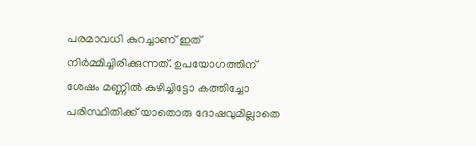പരമാവധി കുറച്ചാണ് ഇത് നിർമ്മിച്ചിരിക്കുന്നത്. ഉപയോഗത്തിന് ശേഷം മണ്ണിൽ കുഴിച്ചിട്ടോ കത്തിച്ചോ പരിസ്ഥിതിക്ക് യാതൊരു ദോഷവുമില്ലാതെ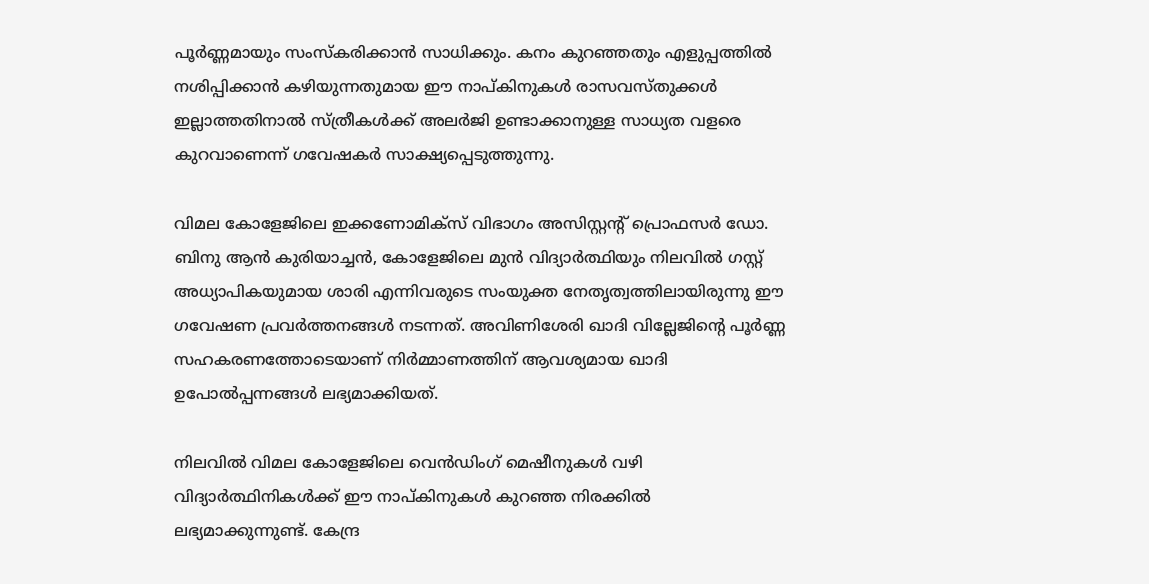പൂർണ്ണമായും സംസ്കരിക്കാൻ സാധിക്കും. കനം കുറഞ്ഞതും എളുപ്പത്തിൽ നശിപ്പിക്കാൻ കഴിയുന്നതുമായ ഈ നാപ്കിനുകൾ രാസവസ്തുക്കൾ ഇല്ലാത്തതിനാൽ സ്ത്രീകൾക്ക് അലർജി ഉണ്ടാക്കാനുള്ള സാധ്യത വളരെ കുറവാണെന്ന് ഗവേഷകർ സാക്ഷ്യപ്പെടുത്തുന്നു.

വിമല കോളേജിലെ ഇക്കണോമിക്സ് വിഭാഗം അസിസ്റ്റന്റ് പ്രൊഫസർ ഡോ. ബിനു ആൻ കുരിയാച്ചൻ, കോളേജിലെ മുൻ വിദ്യാർത്ഥിയും നിലവിൽ ഗസ്റ്റ് അധ്യാപികയുമായ ശാരി എന്നിവരുടെ സംയുക്ത നേതൃത്വത്തിലായിരുന്നു ഈ ഗവേഷണ പ്രവർത്തനങ്ങൾ നടന്നത്. അവിണിശേരി ഖാദി വില്ലേജിന്റെ പൂർണ്ണ സഹകരണത്തോടെയാണ് നിർമ്മാണത്തിന് ആവശ്യമായ ഖാദി ഉപോൽപ്പന്നങ്ങൾ ലഭ്യമാക്കിയത്.

നിലവിൽ വിമല കോളേജിലെ വെൻഡിംഗ് മെഷീനുകൾ വഴി വിദ്യാർത്ഥിനികൾക്ക് ഈ നാപ്കിനുകൾ കുറഞ്ഞ നിരക്കിൽ ലഭ്യമാക്കുന്നുണ്ട്. കേന്ദ്ര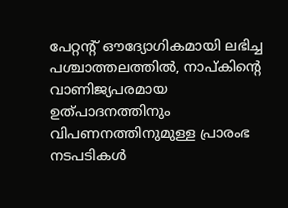പേറ്റന്റ് ഔദ്യോഗികമായി ലഭിച്ച പശ്ചാത്തലത്തിൽ, നാപ്കിന്റെ വാണിജ്യപരമായ ഉത്പാദനത്തിനും വിപണനത്തിനുമുള്ള പ്രാരംഭ നടപടികൾ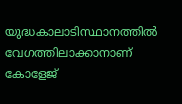യുദ്ധകാലാടിസ്ഥാനത്തിൽ വേഗത്തിലാക്കാനാണ് കോളേജ്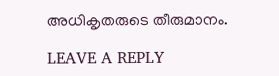അധികൃതരുടെ തീരുമാനം.

LEAVE A REPLY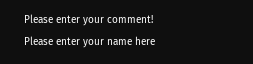Please enter your comment!
Please enter your name here